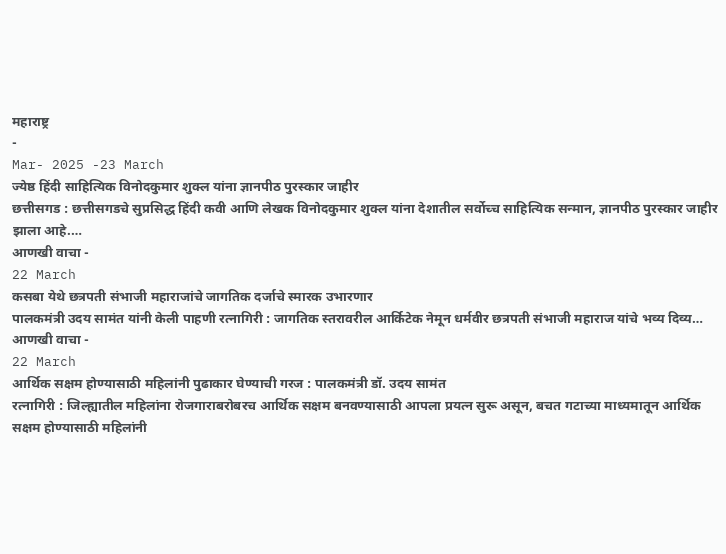महाराष्ट्र
-
Mar- 2025 -23 March
ज्येष्ठ हिंदी साहित्यिक विनोदकुमार शुक्ल यांना ज्ञानपीठ पुरस्कार जाहीर
छत्तीसगड : छत्तीसगडचे सुप्रसिद्ध हिंदी कवी आणि लेखक विनोदकुमार शुक्ल यांना देशातील सर्वोच्च साहित्यिक सन्मान, ज्ञानपीठ पुरस्कार जाहीर झाला आहे.…
आणखी वाचा -
22 March
कसबा येथे छत्रपती संभाजी महाराजांचे जागतिक दर्जाचे स्मारक उभारणार
पालकमंत्री उदय सामंत यांनी केली पाहणी रत्नागिरी : जागतिक स्तरावरील आर्किटेक नेमून धर्मवीर छत्रपती संभाजी महाराज यांचे भव्य दिव्य…
आणखी वाचा -
22 March
आर्थिक सक्षम होण्यासाठी महिलांनी पुढाकार घेण्याची गरज : पालकमंत्री डॉ. उदय सामंत
रत्नागिरी : जिल्ह्यातील महिलांना रोजगाराबरोबरच आर्थिक सक्षम बनवण्यासाठी आपला प्रयत्न सुरू असून, बचत गटाच्या माध्यमातून आर्थिक सक्षम होण्यासाठी महिलांनी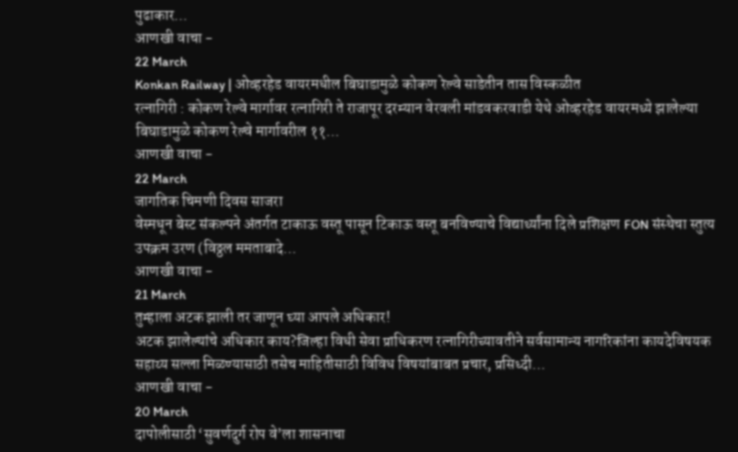पुढाकार…
आणखी वाचा -
22 March
Konkan Railway | ओव्हरहेड वायरमधील बिघाडामुळे कोकण रेल्वे साडेतीन तास विस्कळीत
रत्नागिरी : कोकण रेल्वे मार्गावर रत्नागिरी ते राजापूर दरम्यान वेरवली मांडवकरवाडी येथे ओव्हरहेड वायरमध्ये झालेल्या बिघाडामुळे कोकण रेल्वे मार्गावरील ११…
आणखी वाचा -
22 March
जागतिक चिमणी दिवस साजरा
वेस्मधून बेस्ट संकल्पने अंतर्गत टाकाऊ वस्तू पासून टिकाऊ वस्तू बनविण्याचे विद्यार्थ्यांना दिले प्रशिक्षण FON संस्थेचा स्तुत्य उपक्रम उरण (विठ्ठल ममताबादे…
आणखी वाचा -
21 March
तुम्हाला अटक झाली तर जाणून घ्या आपले अधिकार!
अटक झालेल्यांचे अधिकार काय?जिल्हा विधी सेवा प्राधिकरण रत्नागिरीच्यावतीने सर्वसामान्य नागरिकांना कायदेविषयक सहाय्य सल्ला मिळण्यासाठी तसेच माहितीसाठी विविध विषयांबाबत प्रचार, प्रसिध्दी…
आणखी वाचा -
20 March
दापोलीसाठी ‘सुवर्णदुर्ग रोप वे’ला शासनाचा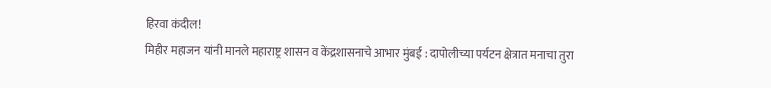हिरवा कंदील!
मिहीर महाजन यांनी मानले महाराष्ट्र शासन व केंद्रशासनाचे आभार मुंबई : दापोलीच्या पर्यटन क्षेत्रात मनाचा तुरा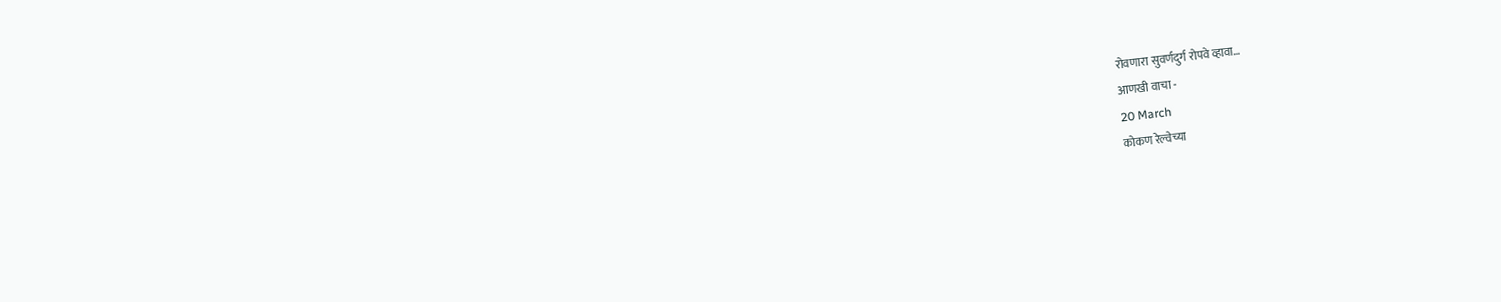रोवणारा सुवर्णदुर्ग रोपवे व्हावा…
आणखी वाचा -
20 March
कोकण रेल्वेच्या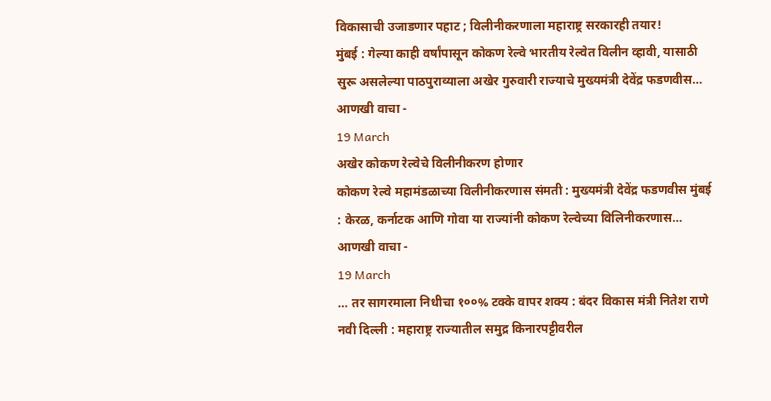विकासाची उजाडणार पहाट ; विलीनीकरणाला महाराष्ट्र सरकारही तयार!
मुंबई : गेल्या काही वर्षांपासून कोकण रेल्वे भारतीय रेल्वेत विलीन व्हावी, यासाठी सुरू असलेल्या पाठपुराव्याला अखेर गुरुवारी राज्याचे मुख्यमंत्री देवेंद्र फडणवीस…
आणखी वाचा -
19 March
अखेर कोकण रेल्वेचे विलीनीकरण होणार
कोकण रेल्वे महामंडळाच्या विलीनीकरणास संमती : मुख्यमंत्री देवेंद्र फडणवीस मुंबई : केरळ, कर्नाटक आणि गोवा या राज्यांनी कोकण रेल्वेच्या विलिनीकरणास…
आणखी वाचा -
19 March
… तर सागरमाला निधीचा १००% टक्के वापर शक्य : बंदर विकास मंत्री नितेश राणे
नवी दिल्ली : महाराष्ट्र राज्यातील समुद्र किनारपट्टीवरील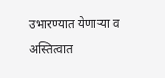उभारण्यात येणाऱ्या व अस्तित्वात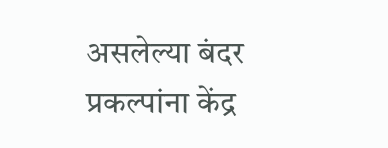असलेल्या बंदर प्रकल्पांना केंद्र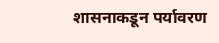शासनाकडून पर्यावरण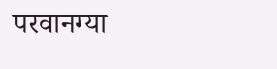परवानग्या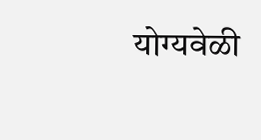योग्यवेळी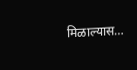मिळाल्यास…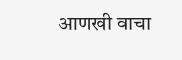आणखी वाचा